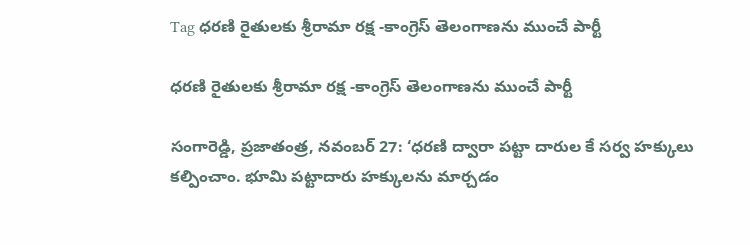Tag ధరణి రైతులకు శ్రీరామా రక్ష -కాంగ్రెస్ తెలంగాణను ముంచే పార్టీ

ధరణి రైతులకు శ్రీరామా రక్ష -కాంగ్రెస్ తెలంగాణను ముంచే పార్టీ

సంగారెడ్డి, ప్రజాతంత్ర, నవంబర్ 27: ‘ధరణి ద్వారా పట్టా దారుల కే సర్వ హక్కులు కల్పించాం. భూమి పట్టాదారు హక్కులను మార్చడం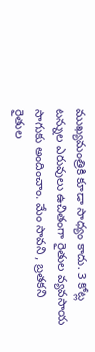ముఖ్యమంత్రికి కూడా సాధ్యం కాదు. 3 కోట్ల టన్నుల ఎరువులు ఉచితంగా రైతుల వ్యవసాయ సాగుకు అందించాం. మేం సావని , బ్రతకని రైతుల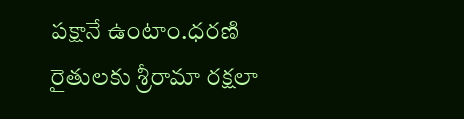పక్షానే ఉంటాం.ధరణి రైతులకు శ్రీరామా రక్షలా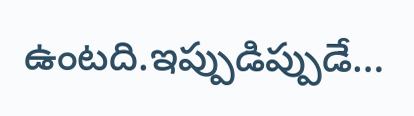ఉంటది.ఇప్పుడిప్పుడే…